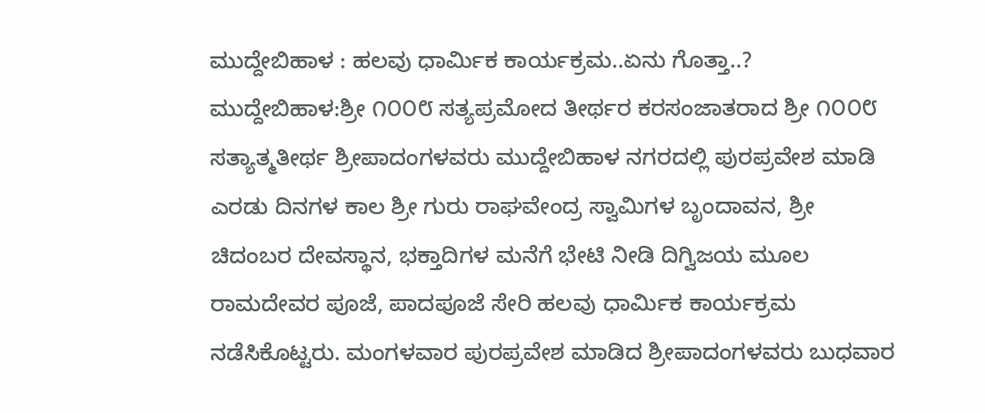ಮುದ್ದೇಬಿಹಾಳ : ಹಲವು ಧಾರ್ಮಿಕ ಕಾರ್ಯಕ್ರಮ..ಏನು ಗೊತ್ತಾ..?
ಮುದ್ದೇಬಿಹಾಳ:ಶ್ರೀ ೧೦೦೮ ಸತ್ಯಪ್ರಮೋದ ತೀರ್ಥರ ಕರಸಂಜಾತರಾದ ಶ್ರೀ ೧೦೦೮ ಸತ್ಯಾತ್ಮತೀರ್ಥ ಶ್ರೀಪಾದಂಗಳವರು ಮುದ್ದೇಬಿಹಾಳ ನಗರದಲ್ಲಿ ಪುರಪ್ರವೇಶ ಮಾಡಿ ಎರಡು ದಿನಗಳ ಕಾಲ ಶ್ರೀ ಗುರು ರಾಘವೇಂದ್ರ ಸ್ವಾಮಿಗಳ ಬೃಂದಾವನ, ಶ್ರೀ ಚಿದಂಬರ ದೇವಸ್ಥಾನ, ಭಕ್ತಾದಿಗಳ ಮನೆಗೆ ಭೇಟಿ ನೀಡಿ ದಿಗ್ವಿಜಯ ಮೂಲ ರಾಮದೇವರ ಪೂಜೆ, ಪಾದಪೂಜೆ ಸೇರಿ ಹಲವು ಧಾರ್ಮಿಕ ಕಾರ್ಯಕ್ರಮ ನಡೆಸಿಕೊಟ್ಟರು. ಮಂಗಳವಾರ ಪುರಪ್ರವೇಶ ಮಾಡಿದ ಶ್ರೀಪಾದಂಗಳವರು ಬುಧವಾರ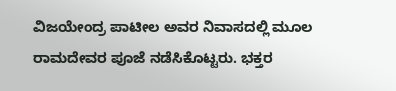ವಿಜಯೇಂದ್ರ ಪಾಟೀಲ ಅವರ ನಿವಾಸದಲ್ಲಿ ಮೂಲ ರಾಮದೇವರ ಪೂಜೆ ನಡೆಸಿಕೊಟ್ಟರು. ಭಕ್ತರ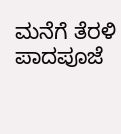ಮನೆಗೆ ತೆರಳಿ ಪಾದಪೂಜೆ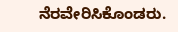ನೆರವೇರಿಸಿಕೊಂಡರು.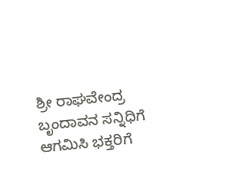ಶ್ರೀ ರಾಘವೇಂದ್ರ ಬೃಂದಾವನ ಸನ್ನಿಧಿಗೆ ಆಗಮಿಸಿ ಭಕ್ತರಿಗೆ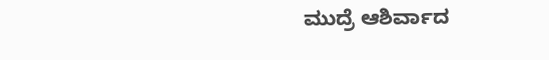ಮುದ್ರೆ ಆಶಿರ್ವಾದ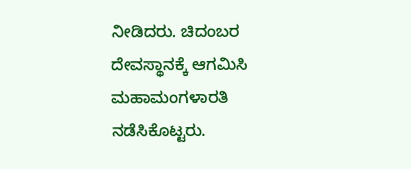ನೀಡಿದರು. ಚಿದಂಬರ ದೇವಸ್ಥಾನಕ್ಕೆ ಆಗಮಿಸಿ ಮಹಾಮಂಗಳಾರತಿ ನಡೆಸಿಕೊಟ್ಟರು.